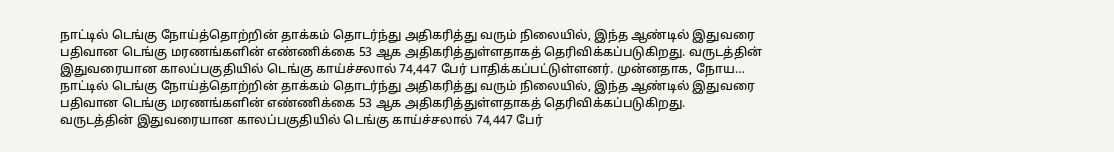நாட்டில் டெங்கு நோய்த்தொற்றின் தாக்கம் தொடர்ந்து அதிகரித்து வரும் நிலையில், இந்த ஆண்டில் இதுவரை பதிவான டெங்கு மரணங்களின் எண்ணிக்கை 53 ஆக அதிகரித்துள்ளதாகத் தெரிவிக்கப்படுகிறது. வருடத்தின் இதுவரையான காலப்பகுதியில் டெங்கு காய்ச்சலால் 74,447 பேர் பாதிக்கப்பட்டுள்ளனர். முன்னதாக, நோய…
நாட்டில் டெங்கு நோய்த்தொற்றின் தாக்கம் தொடர்ந்து அதிகரித்து வரும் நிலையில், இந்த ஆண்டில் இதுவரை பதிவான டெங்கு மரணங்களின் எண்ணிக்கை 53 ஆக அதிகரித்துள்ளதாகத் தெரிவிக்கப்படுகிறது.
வருடத்தின் இதுவரையான காலப்பகுதியில் டெங்கு காய்ச்சலால் 74,447 பேர்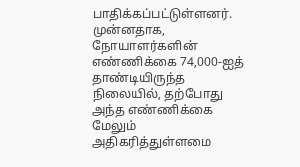பாதிக்கப்பட்டுள்ளனர். முன்னதாக, நோயாளர்களின் எண்ணிக்கை 74,000-ஐத் தாண்டியிருந்த நிலையில், தற்போது அந்த எண்ணிக்கை மேலும் அதிகரித்துள்ளமை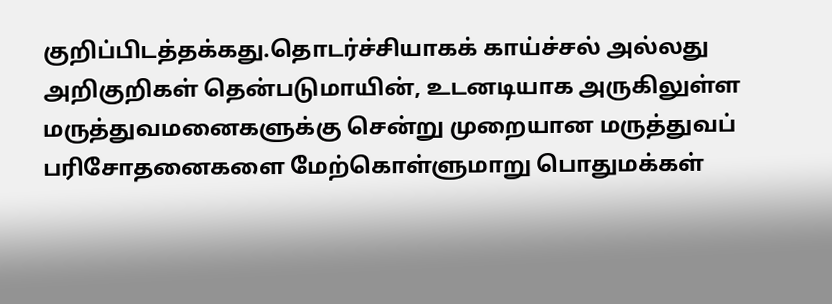குறிப்பிடத்தக்கது.தொடர்ச்சியாகக் காய்ச்சல் அல்லது அறிகுறிகள் தென்படுமாயின், உடனடியாக அருகிலுள்ள மருத்துவமனைகளுக்கு சென்று முறையான மருத்துவப் பரிசோதனைகளை மேற்கொள்ளுமாறு பொதுமக்கள்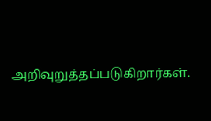அறிவுறுத்தப்படுகிறார்கள்.